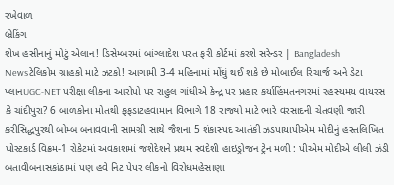રખેવાળ
બ્રેકિંગ
શેખ હસીનાનું મોટું એલાન! ડિસેમ્બરમાં બાંગ્લાદેશ પરત ફરી કોર્ટમાં કરશે સરેન્ડર | Bangladesh Newsટેલિકોમ ગ્રાહકો માટે ઝટકો! આગામી 3-4 મહિનામાં મોંઘું થઈ શકે છે મોબાઈલ રિચાર્જ અને ડેટા પ્લાનUGC-NET પરીક્ષા લીકના આરોપો પર રાહુલ ગાંધીએ કેન્દ્ર પર પ્રહાર કર્યાહિંમતનગરમાં રહસ્યમય વાયરસ કે ચાંદીપુરા? 6 બાળકોના મોતથી ફફડાટહવામાન વિભાગે 18 રાજ્યો માટે ભારે વરસાદની ચેતવણી જારી કરીસિદ્ધપુરથી બોમ્બ બનાવવાની સામગ્રી સાથે જૈશના 5 શંકાસ્પદ આતંકી ઝડપાયાપીએમ મોદીનું હસ્તલિખિત પોસ્ટકાર્ડ વિક્રમ-1 રોકેટમાં અવકાશમાં જશેદેશને પ્રથમ સ્વદેશી હાઇડ્રોજન ટ્રેન મળી : પીએમ મોદીએ લીલી ઝંડી બતાવીબનાસકાંઠામાં પણ હવે નિટ પેપર લીકનો વિરોધમહેસાણા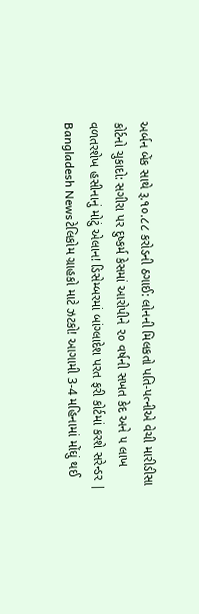અર્બન બેંક સાથે રૂ.૧૦.૮૮ કરોડની ઠગાઈ: લોનની મિલકતો પતિ-પત્નીએ વેચી મારીડીસા કોર્ટનો ચુકાદો: સગીરા પર દુષ્કર્મ કેસમાં આરોપીને ૨૦ વર્ષની સખત કેદ અને ૫ લાખ વળતરશેખ હસીનાનું મોટું એલાન! ડિસેમ્બરમાં બાંગ્લાદેશ પરત ફરી કોર્ટમાં કરશે સરેન્ડર | Bangladesh Newsટેલિકોમ ગ્રાહકો માટે ઝટકો! આગામી 3-4 મહિનામાં મોંઘું થઈ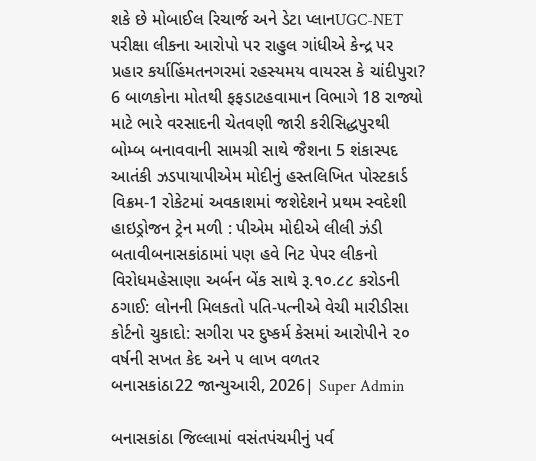શકે છે મોબાઈલ રિચાર્જ અને ડેટા પ્લાનUGC-NET પરીક્ષા લીકના આરોપો પર રાહુલ ગાંધીએ કેન્દ્ર પર પ્રહાર કર્યાહિંમતનગરમાં રહસ્યમય વાયરસ કે ચાંદીપુરા? 6 બાળકોના મોતથી ફફડાટહવામાન વિભાગે 18 રાજ્યો માટે ભારે વરસાદની ચેતવણી જારી કરીસિદ્ધપુરથી બોમ્બ બનાવવાની સામગ્રી સાથે જૈશના 5 શંકાસ્પદ આતંકી ઝડપાયાપીએમ મોદીનું હસ્તલિખિત પોસ્ટકાર્ડ વિક્રમ-1 રોકેટમાં અવકાશમાં જશેદેશને પ્રથમ સ્વદેશી હાઇડ્રોજન ટ્રેન મળી : પીએમ મોદીએ લીલી ઝંડી બતાવીબનાસકાંઠામાં પણ હવે નિટ પેપર લીકનો વિરોધમહેસાણા અર્બન બેંક સાથે રૂ.૧૦.૮૮ કરોડની ઠગાઈ: લોનની મિલકતો પતિ-પત્નીએ વેચી મારીડીસા કોર્ટનો ચુકાદો: સગીરા પર દુષ્કર્મ કેસમાં આરોપીને ૨૦ વર્ષની સખત કેદ અને ૫ લાખ વળતર
બનાસકાંઠા22 જાન્યુઆરી, 2026| Super Admin

બનાસકાંઠા જિલ્લામાં વસંતપંચમીનું પર્વ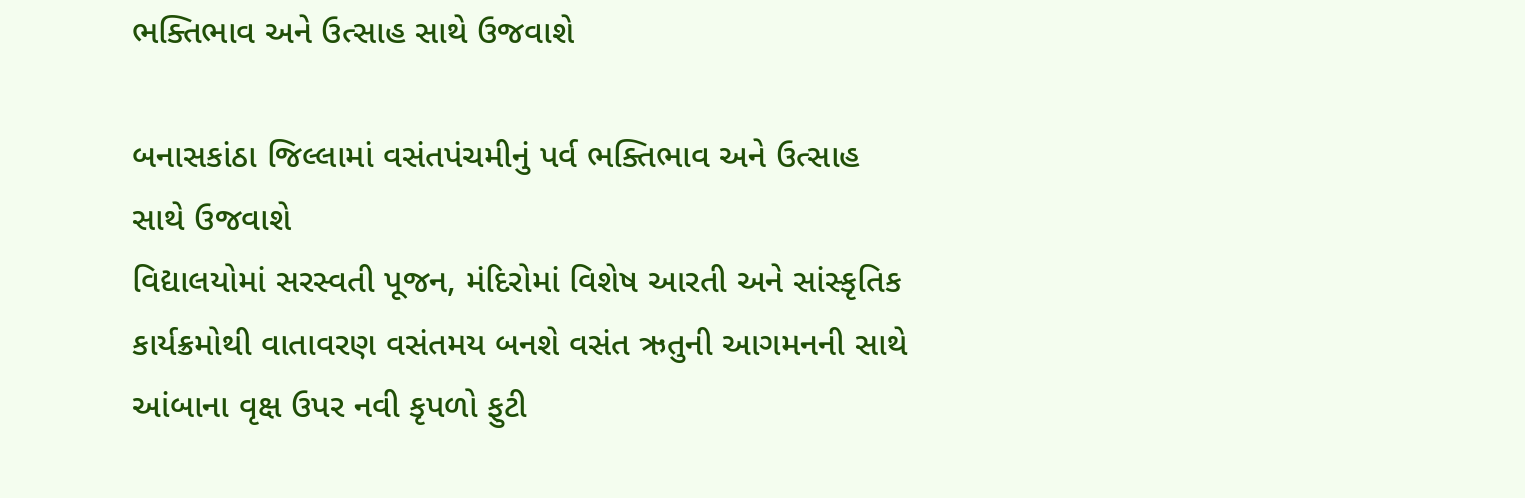ભક્તિભાવ અને ઉત્સાહ સાથે ઉજવાશે

બનાસકાંઠા જિલ્લામાં વસંતપંચમીનું પર્વ ભક્તિભાવ અને ઉત્સાહ સાથે ઉજવાશે
વિદ્યાલયોમાં સરસ્વતી પૂજન, મંદિરોમાં વિશેષ આરતી અને સાંસ્કૃતિક કાર્યક્રમોથી વાતાવરણ વસંતમય બનશે વસંત ઋતુની આગમનની સાથે આંબાના વૃક્ષ ઉપર નવી કૃપળો ફુટી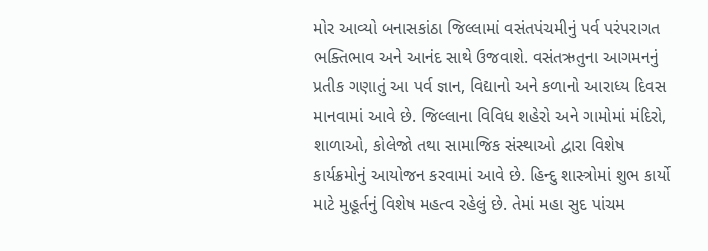મોર આવ્યો બનાસકાંઠા જિલ્લામાં વસંતપંચમીનું પર્વ પરંપરાગત ભક્તિભાવ અને આનંદ સાથે ઉજવાશે. વસંતઋતુના આગમનનું પ્રતીક ગણાતું આ પર્વ જ્ઞાન, વિદ્યાનો અને કળાનો આરાધ્ય દિવસ માનવામાં આવે છે. જિલ્લાના વિવિધ શહેરો અને ગામોમાં મંદિરો, શાળાઓ, કોલેજો તથા સામાજિક સંસ્થાઓ દ્વારા વિશેષ કાર્યક્રમોનું આયોજન કરવામાં આવે છે. હિન્દુ શાસ્ત્રોમાં શુભ કાર્યો માટે મુહૂર્તનું વિશેષ મહત્વ રહેલું છે. તેમાં મહા સુદ પાંચમ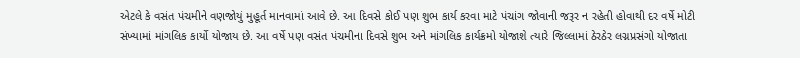એટલે કે વસંત પંચમીને વણજોયું મુહૂર્ત માનવામાં આવે છે. આ દિવસે કોઈ પણ શુભ કાર્ય કરવા માટે પંચાંગ જોવાની જરૂર ન રહેતી હોવાથી દર વર્ષે મોટી સંખ્યામાં માંગલિક કાર્યો યોજાય છે. આ વર્ષે પણ વસંત પંચમીના દિવસે શુભ અને માંગલિક કાર્યક્રમો યોજાશે ત્યારે જિલ્લામાં ઠેરઠેર લગ્નપ્રસંગો યોજાતા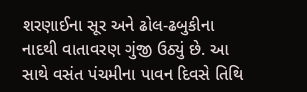શરણાઈના સૂર અને ઢોલ-ઢબુકીના નાદથી વાતાવરણ ગુંજી ઉઠ્યું છે. આ સાથે વસંત પંચમીના પાવન દિવસે તિથિ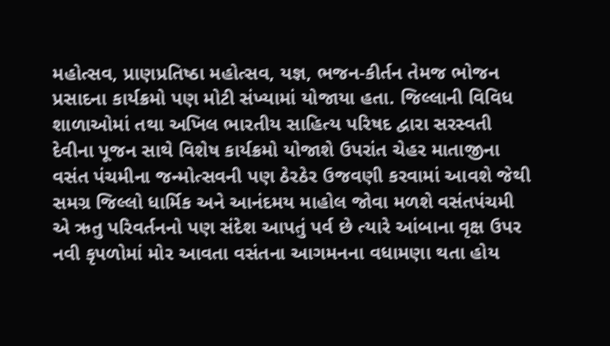મહોત્સવ, પ્રાણપ્રતિષ્ઠા મહોત્સવ, યજ્ઞ, ભજન-કીર્તન તેમજ ભોજન પ્રસાદના કાર્યક્રમો પણ મોટી સંખ્યામાં યોજાયા હતા. જિલ્લાની વિવિધ શાળાઓમાં તથા અખિલ ભારતીય સાહિત્ય પરિષદ દ્વારા સરસ્વતી દેવીના પૂજન સાથે વિશેષ કાર્યક્રમો યોજાશે ઉપરાંત ચેહર માતાજીના વસંત પંચમીના જન્મોત્સવની પણ ઠેરઠેર ઉજવણી કરવામાં આવશે જેથી સમગ્ર જિલ્લો ધાર્મિક અને આનંદમય માહોલ જોવા મળશે વસંતપંચમી એ ઋતુ પરિવર્તનનો પણ સંદેશ આપતું પર્વ છે ત્યારે આંબાના વૃક્ષ ઉપર નવી કૃપળોમાં મોર આવતા વસંતના આગમનના વધામણા થતા હોય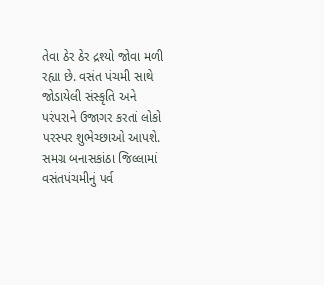તેવા ઠેર ઠેર દ્રશ્યો જોવા મળી રહ્યા છે. વસંત પંચમી સાથે જોડાયેલી સંસ્કૃતિ અને પરંપરાને ઉજાગર કરતાં લોકો પરસ્પર શુભેચ્છાઓ આપશે. સમગ્ર બનાસકાંઠા જિલ્લામાં વસંતપંચમીનું પર્વ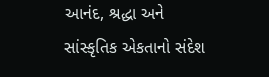આનંદ, શ્રદ્ધા અને સાંસ્કૃતિક એકતાનો સંદેશ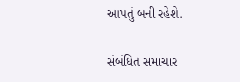આપતું બની રહેશે.

સંબંધિત સમાચાર